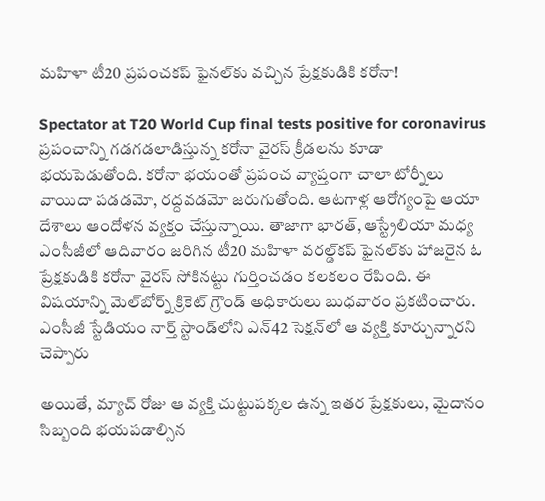మహిళా టీ20 ప్రపంచకప్‌ ఫైనల్‌కు వచ్చిన ప్రేక్షకుడికి కరోనా!

Spectator at T20 World Cup final tests positive for coronavirus
ప్రపంచాన్ని గడగడలాడిస్తున్న కరోనా వైరస్‌ క్రీడలను కూడా భయపెడుతోంది. కరోనా భయంతో ప్రపంచ వ్యాప్తంగా చాలా టోర్నీలు వాయిదా పడడమో, రద్దవడమో జరుగుతోంది. ఆటగాళ్ల ఆరోగ్యంపై ఆయా దేశాలు ఆందోళన వ్యక్తం చేస్తున్నాయి. తాజాగా భారత్, ఆస్ట్రేలియా మధ్య ఎంసీజీలో ఆదివారం జరిగిన టీ20 మహిళా వరల్డ్‌కప్‌ ఫైనల్‌కు హాజరైన ఓ ప్రేక్షకుడికి కరోనా వైరస్‌ సోకినట్టు గుర్తించడం కలకలం రేపింది. ఈ విషయాన్ని మెల్‌బోర్న్‌ క్రికెట్ గ్రౌండ్ అధికారులు బుధవారం ప్రకటించారు. ఎంసీజీ స్టేడియం నార్త్ స్టాండ్‌లోని ఎన్42 సెక్షన్‌లో ఆ వ్యక్తి కూర్చున్నారని చెప్పారు

అయితే, మ్యాచ్‌ రోజు ఆ వ్యక్తి చుట్టుపక్కల ఉన్న ఇతర ప్రేక్షకులు, మైదానం సిబ్బంది భయపడాల్సిన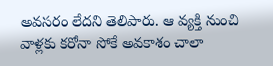అవసరం లేదని తెలిపారు. ఆ వ్యక్తి నుంచి వాళ్లకు కరోనా సోకే అవకాశం చాలా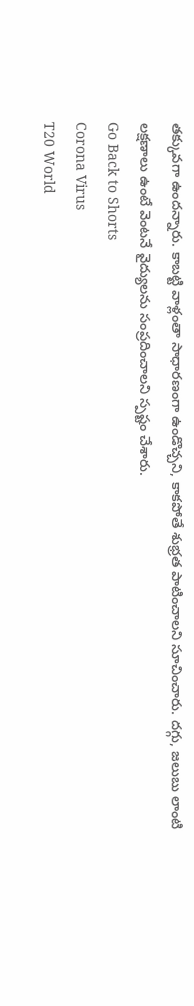తక్కువగా ఉందన్నారు. కాబట్టి వాళ్లంతా సాధారణంగా ఉండొచ్చని, కాకపోతే శుభ్రత పాటించాలని సూచించారు. దగ్గు, జలుబు లాంటి లక్షణాలు ఉంటే వెంటనే వైద్యులను సంప్రదించాలని స్పష్టం చేశారు.
Go Back to Shorts
Corona Virus
T20 World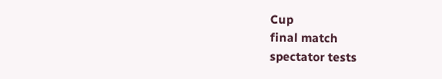Cup
final match
spectator tests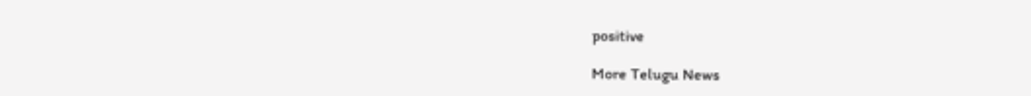positive

More Telugu News